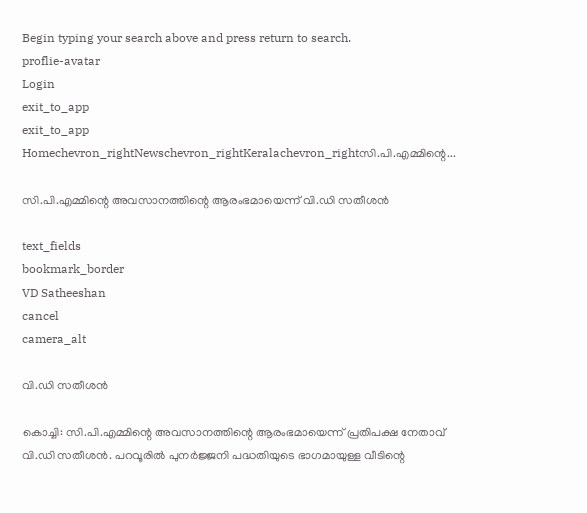Begin typing your search above and press return to search.
proflie-avatar
Login
exit_to_app
exit_to_app
Homechevron_rightNewschevron_rightKeralachevron_rightസി.പി.എമ്മിന്റെ...

സി.പി.എമ്മിന്റെ അവസാനത്തിന്റെ ആരംഭമായെന്ന് വി.ഡി സതീശൻ

text_fields
bookmark_border
VD Satheeshan
cancel
camera_alt

വി.ഡി സതീശൻ

കൊച്ചി: സി.പി.എമ്മിന്റെ അവസാനത്തിന്റെ ആരംഭമായെന്ന് പ്രതിപക്ഷ നേതാവ് വി.ഡി സതീശൻ. പറവൂരിൽ പുനർജ്ജനി പദ്ധതിയുടെ ഭാഗമായുള്ള വീടിന്റെ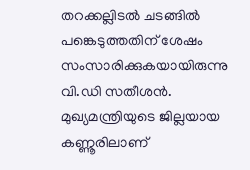തറക്കല്ലിടൽ ചടങ്ങിൽ പങ്കെടുത്തതിന് ശേഷം സംസാരിക്കുകയായിരുന്നു വി.ഡി സതീശൻ. മുഖ്യമന്ത്രിയുടെ ജില്ലയായ കണ്ണൂരിലാണ്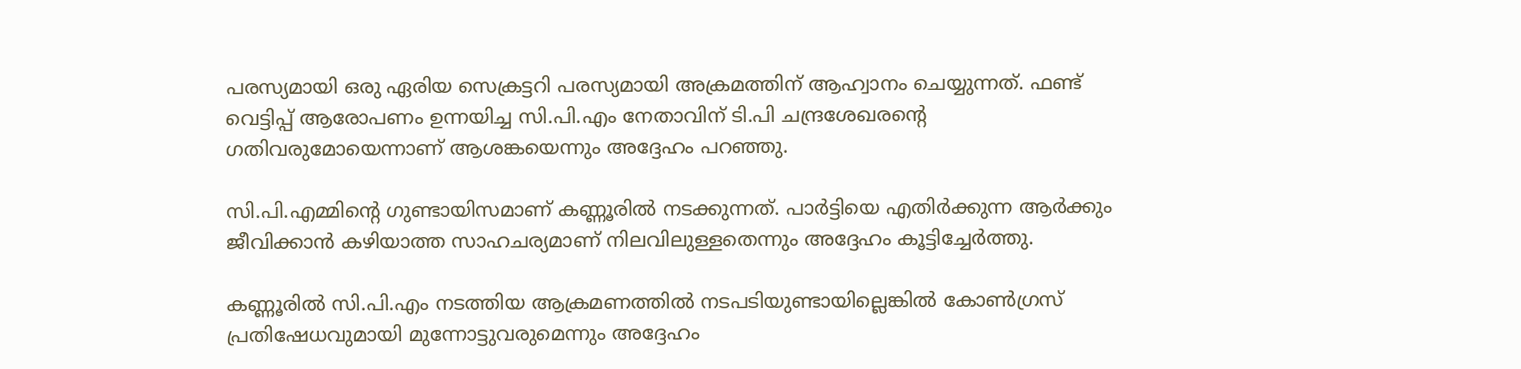പരസ്യമായി ഒരു ഏരിയ സെക്രട്ടറി പരസ്യമായി അക്രമത്തിന് ആഹ്വാനം ചെയ്യുന്നത്. ഫണ്ട് വെട്ടിപ്പ് ആരോപണം ഉന്നയിച്ച സി.പി.എം നേതാവിന് ടി.പി ചന്ദ്രശേഖരന്റെ ഗതിവരുമോയെന്നാണ് ആശങ്കയെന്നും അദ്ദേഹം പറഞ്ഞു.

സി.പി.എമ്മിന്റെ ഗുണ്ടായിസമാണ് കണ്ണൂരിൽ നടക്കുന്നത്. പാർട്ടിയെ എതിർക്കുന്ന ആർക്കും ജീവിക്കാൻ കഴിയാത്ത സാഹചര്യമാണ് നിലവിലുള്ളതെന്നും അദ്ദേഹം കൂട്ടിച്ചേർത്തു.

കണ്ണൂരിൽ സി.പി.എം നടത്തിയ ആക്രമണത്തിൽ നടപടിയുണ്ടായില്ലെങ്കിൽ കോൺഗ്രസ് പ്രതിഷേധവുമായി മുന്നോട്ടുവരുമെന്നും അദ്ദേഹം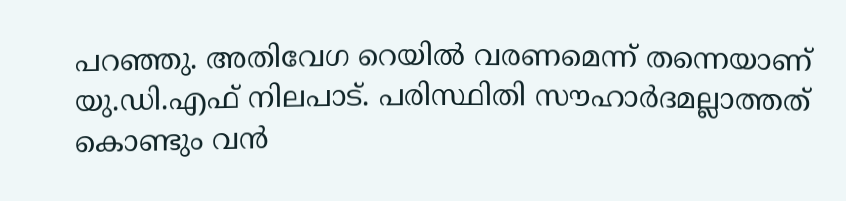പറഞ്ഞു. അതിവേഗ റെയിൽ വരണമെന്ന് തന്നെയാണ് യു.ഡി.എഫ് നിലപാട്. പരിസ്ഥിതി സൗഹാർദമല്ലാത്തത് കൊണ്ടും വൻ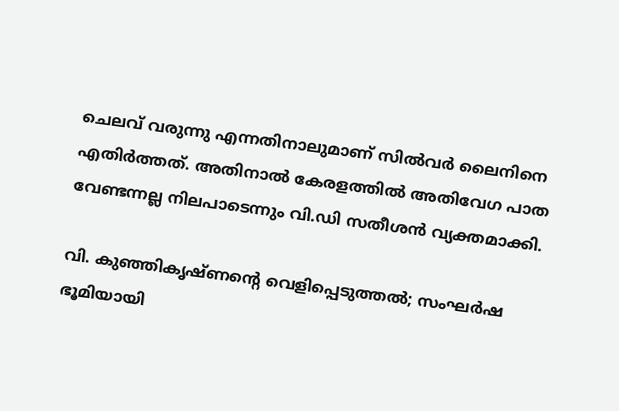ചെലവ് വരുന്നു എന്നതിനാലുമാണ് സിൽവർ ലൈനിനെ എതിർത്തത്. അതിനാൽ കേരളത്തിൽ അതിവേഗ പാത വേണ്ടന്നല്ല നിലപാടെന്നും വി.ഡി സതീശൻ വ്യക്തമാക്കി.

വി. കുഞ്ഞികൃഷ്ണന്റെ വെളിപ്പെടുത്തൽ; സംഘർഷ ഭൂമിയായി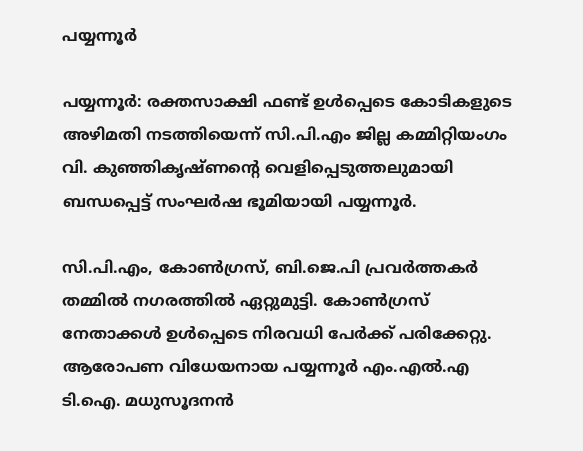പയ്യന്നൂർ

പയ്യന്നൂർ: രക്തസാക്ഷി ഫണ്ട് ഉൾപ്പെടെ കോടികളുടെ അഴിമതി നടത്തിയെന്ന് സി.പി.എം ജില്ല കമ്മിറ്റിയംഗം വി. കുഞ്ഞികൃഷ്ണന്റെ വെളിപ്പെടുത്തലുമായി ബന്ധപ്പെട്ട് സംഘർഷ ഭൂമിയായി പയ്യന്നൂർ.

സി.പി.എം, കോൺഗ്രസ്, ബി.ജെ.പി പ്രവർത്തകർ തമ്മിൽ നഗരത്തിൽ ഏറ്റുമുട്ടി. കോൺഗ്രസ് നേതാക്കൾ ഉൾപ്പെടെ നിരവധി പേർക്ക് പരിക്കേറ്റു. ആരോപണ വിധേയനായ പയ്യന്നൂർ എം.എൽ.എ ടി.ഐ. മധുസൂദനൻ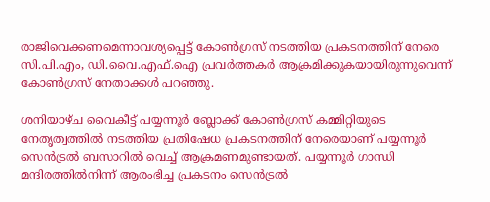രാജിവെക്കണമെന്നാവശ്യപ്പെട്ട് കോൺഗ്രസ് നടത്തിയ പ്രകടനത്തിന് നേരെ സി.പി.എം, ഡി.വൈ.എഫ്.ഐ പ്രവർത്തകർ ആക്രമിക്കുകയായിരുന്നുവെന്ന് കോൺഗ്രസ് നേതാക്കൾ പറഞ്ഞു.

ശനിയാഴ്ച വൈകീട്ട് പയ്യന്നൂർ ബ്ലോക്ക് കോൺഗ്രസ് കമ്മിറ്റിയുടെ നേതൃത്വത്തിൽ നടത്തിയ പ്രതിഷേധ പ്രകടനത്തിന് നേരെയാണ് പയ്യന്നൂർ സെൻട്രൽ ബസാറിൽ വെച്ച് ആക്രമണമുണ്ടായത്‌. പയ്യന്നൂർ ഗാന്ധി മന്ദിരത്തിൽനിന്ന് ആരംഭിച്ച പ്രകടനം സെൻട്രൽ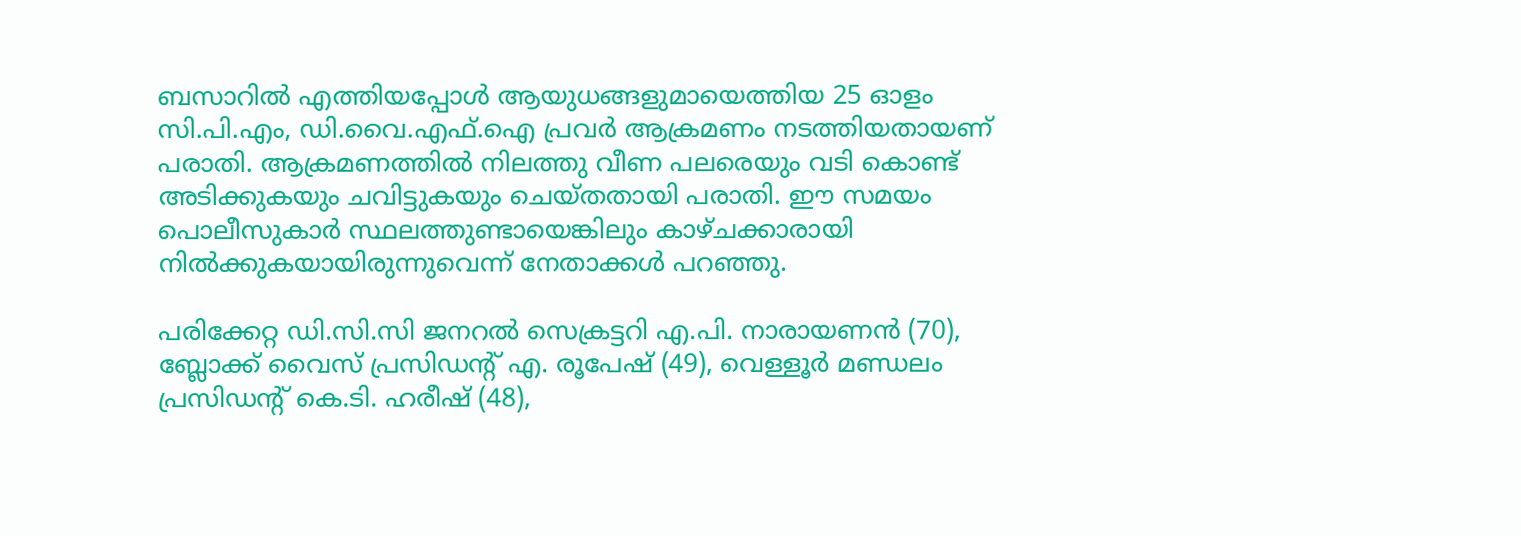ബസാറിൽ എത്തിയപ്പോൾ ആയുധങ്ങളുമായെത്തിയ 25 ഓളം സി.പി.എം, ഡി.വൈ.എഫ്.ഐ പ്രവർ ആക്രമണം നടത്തിയതായണ് പരാതി. ആക്രമണത്തിൽ നിലത്തു വീണ പലരെയും വടി കൊണ്ട് അടിക്കുകയും ചവിട്ടുകയും ചെയ്തതായി പരാതി. ഈ സമയം പൊലീസുകാർ സ്ഥലത്തുണ്ടായെങ്കിലും കാഴ്ചക്കാരായി നിൽക്കുകയായിരുന്നുവെന്ന് നേതാക്കൾ പറഞ്ഞു.

പരിക്കേറ്റ ഡി.സി.സി ജനറൽ സെക്രട്ടറി എ.പി. നാരായണൻ (70), ബ്ലോക്ക് വൈസ് പ്രസിഡന്റ് എ. രൂപേഷ് (49), വെള്ളൂർ മണ്ഡലം പ്രസിഡന്റ് കെ.ടി. ഹരീഷ് (48),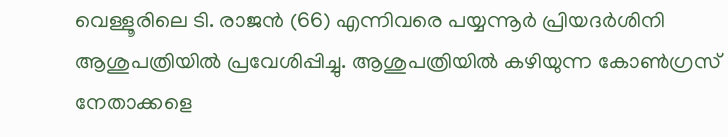വെള്ളൂരിലെ ടി. രാജൻ (66) എന്നിവരെ പയ്യന്നൂർ പ്രിയദർശിനി ആശുപത്രിയിൽ പ്രവേശിപ്പിച്ചു. ആശുപത്രിയിൽ കഴിയുന്ന കോൺഗ്രസ് നേതാക്കളെ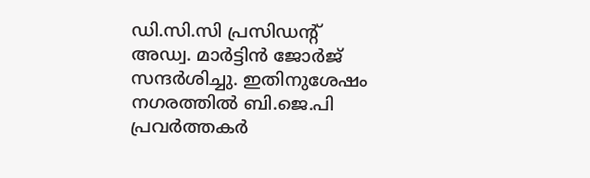ഡി.സി.സി പ്രസിഡന്റ് അഡ്വ. മാർട്ടിൻ ജോർജ് സന്ദർശിച്ചു. ഇതിനുശേഷം നഗരത്തിൽ ബി.ജെ.പി പ്രവർത്തകർ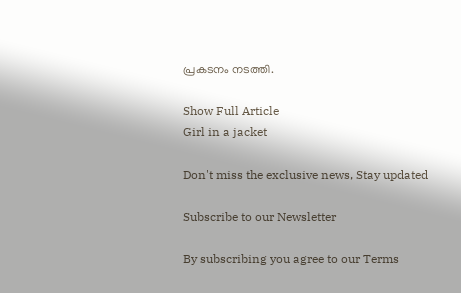പ്രകടനം നടത്തി.

Show Full Article
Girl in a jacket

Don't miss the exclusive news, Stay updated

Subscribe to our Newsletter

By subscribing you agree to our Terms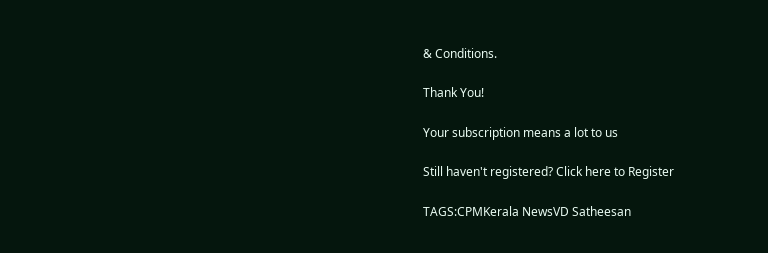& Conditions.

Thank You!

Your subscription means a lot to us

Still haven't registered? Click here to Register

TAGS:CPMKerala NewsVD Satheesan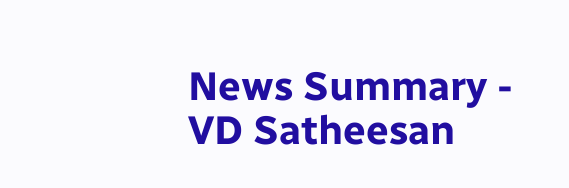News Summary - VD Satheesan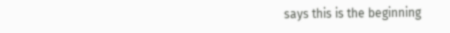says this is the beginning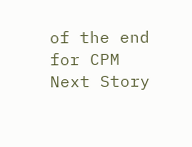of the end for CPM
Next Story